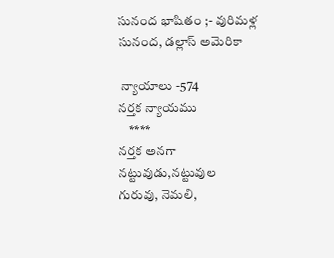సునంద భాషితం ;- వురిమళ్ల సునంద, డల్లాస్ అమెరికా

 న్యాయాలు -574
నర్తక న్యాయము
    ****
నర్తక అనగా నట్టువుడు,నట్టువుల గురువు, నెమలి,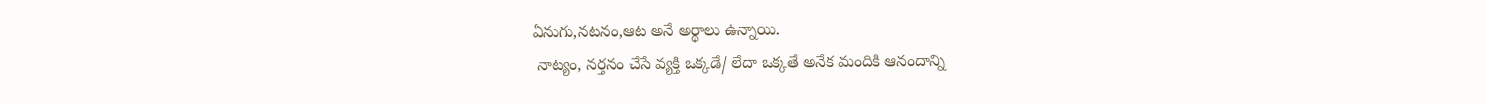ఏనుగు,నటనం,ఆట అనే అర్థాలు ఉన్నాయి.
 నాట్యం, నర్తనం చేసే వ్యక్తి ఒక్కడే/ లేదా ఒక్కతే అనేక మందికి ఆనందాన్ని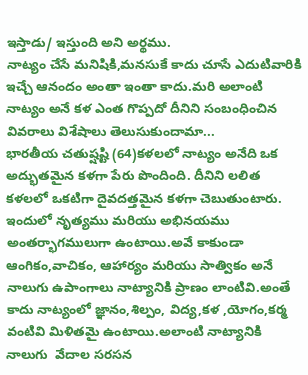ఇస్తాడు/ ఇస్తుంది అని అర్థము.
నాట్యం చేసే మనిషికి,మనసుకే కాదు చూసే ఎదుటివారికి  ఇచ్చే ఆనందం అంతా ఇంతా కాదు.మరి అలాంటి నాట్యం అనే కళ ఎంత గొప్పదో దీనిని సంబంధించిన వివరాలు విశేషాలు తెలుసుకుందామా...
భారతీయ చతుష్షష్టి (64)కళలలో నాట్యం అనేది ఒక అద్భుతమైన కళగా పేరు పొందింది. దీనిని లలిత కళలలో ఒకటిగా దైవదత్తమైన కళగా చెబుతుంటారు. ఇందులో నృత్యము మరియు అభినయము   అంతర్భాగములుగా ఉంటాయి.అవే కాకుండా ఆంగికం,వాచికం, ఆహార్యం మరియు సాత్వికం అనే నాలుగు ఉపాంగాలు నాట్యానికి ప్రాణం లాంటివి.అంతే కాదు నాట్యంలో జ్ఞానం,శిల్పం, విద్య,కళ ,యోగం,కర్మ వంటివి మిళితమై ఉంటాయి.అలాంటి నాట్యానికి నాలుగు  వేదాల సరసన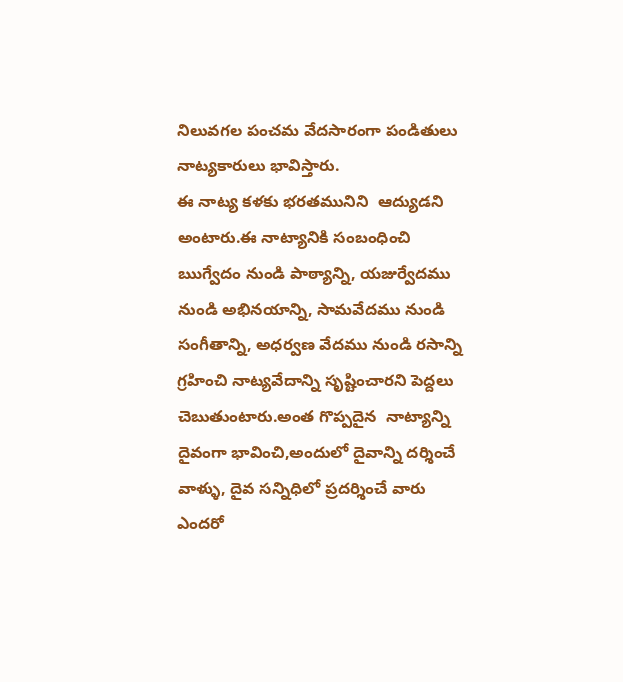నిలువగల పంచమ వేదసారంగా పండితులు నాట్యకారులు భావిస్తారు.
ఈ నాట్య కళకు భరతమునిని  ఆద్యుడని అంటారు.ఈ నాట్యానికి సంబంధించి ఋగ్వేదం నుండి పాఠ్యాన్ని, యజుర్వేదము నుండి అభినయాన్ని, సామవేదము నుండి సంగీతాన్ని, అధర్వణ వేదము నుండి రసాన్ని గ్రహించి నాట్యవేదాన్ని సృష్టించారని పెద్దలు చెబుతుంటారు.అంత గొప్పదైన  నాట్యాన్ని దైవంగా భావించి,అందులో దైవాన్ని దర్శించే వాళ్ళు, దైవ సన్నిధిలో ప్రదర్శించే వారు ఎందరో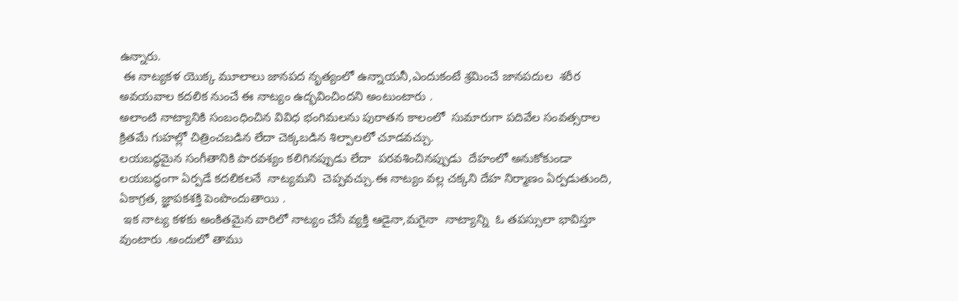ఉన్నారు.
 ఈ నాట్యకళ యొక్క మూలాలు జానపద నృత్యంలో ఉన్నాయనీ,ఎందుకంటే శ్రమించే జానపదుల  శరీర అవయవాల కదలిక నుంచే ఈ నాట్యం ఉద్భవించిందని అంటుంటారు .
అలాంటి నాట్యానికి సంబంధించిన వివిధ భంగిమలను పురాతన కాలంలో  సుమారుగా పదివేల సంవత్సరాల క్రితమే గుహల్లో చిత్రించబడిన లేదా చెక్కబడిన శిల్పాలలో చూడవచ్చు.
లయబద్ధమైన సంగీతానికి పారవశ్యం కలిగినప్పుడు లేదా  పరవశించినప్పుడు  దేహంలో అనుకోకుండా లయబద్ధంగా ఏర్పడే కదలికలనే  నాట్యమని  చెప్పవచ్చు.ఈ నాట్యం వల్ల చక్కని దేహ నిర్మాణం ఏర్పడుతుంది, ఏకాగ్రత, జ్ఞాపకశక్తి పెంపొందుతాయి .
 ఇక నాట్య కళకు అంకితమైన వారిలో నాట్యం చేసే వ్యక్తి ఆడైనా,మగైనా  నాట్యాన్ని  ఓ తపస్సులా భావిస్తూ వుంటారు .అందులో తాము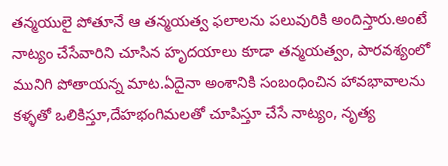తన్మయులై పోతూనే ఆ తన్మయత్వ ఫలాలను పలువురికి అందిస్తారు.అంటే నాట్యం చేసేవారిని చూసిన హృదయాలు కూడా తన్మయత్వం, పారవశ్యంలో మునిగి పోతాయన్న మాట.ఏదైనా అంశానికి సంబంధించిన హావభావాలను కళ్ళతో ఒలికిస్తూ,దేహభంగిమలతో చూపిస్తూ చేసే నాట్యం, నృత్య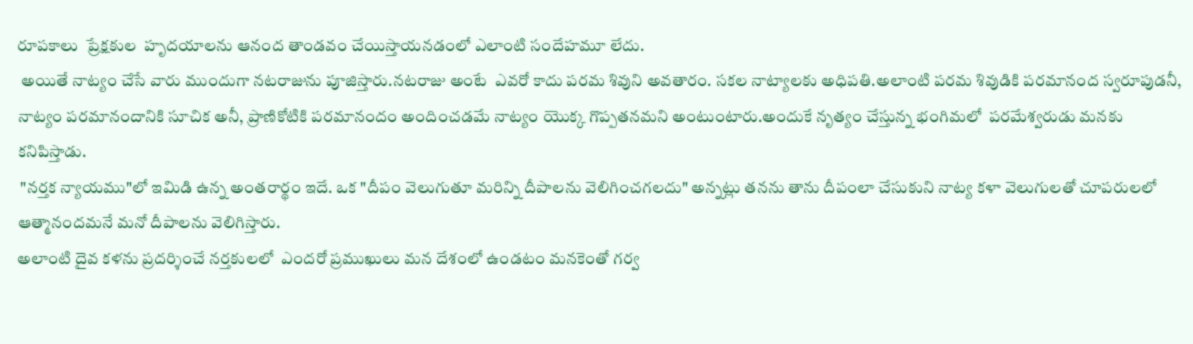రూపకాలు  ప్రేక్షకుల  హృదయాలను ఆనంద తాండవం చేయిస్తాయనడంలో ఎలాంటి సందేహమూ లేదు.
 అయితే నాట్యం చేసే వారు ముందుగా నటరాజును పూజిస్తారు.నటరాజు అంటే  ఎవరో కాదు పరమ శివుని అవతారం. సకల నాట్యాలకు అధిపతి.అలాంటి పరమ శివుడికి పరమానంద స్వరూపుడనీ, నాట్యం పరమానందానికి సూచిక అనీ, ప్రాణికోటికి పరమానందం అందించడమే నాట్యం యొక్క గొప్పతనమని అంటుంటారు.అందుకే నృత్యం చేస్తున్న భంగిమలో  పరమేశ్వరుడు మనకు కనిపిస్తాడు.
 "నర్తక న్యాయము"లో ఇమిడి ఉన్న అంతరార్థం ఇదే. ఒక "దీపం వెలుగుతూ మరిన్ని దీపాలను వెలిగించగలదు" అన్నట్లు తనను తాను దీపంలా చేసుకుని నాట్య కళా వెలుగులతో చూపరులలో ఆత్మానందమనే మనో దీపాలను వెలిగిస్తారు.
అలాంటి దైవ కళను ప్రదర్శించే నర్తకులలో  ఎందరో ప్రముఖులు మన దేశంలో ఉండటం మనకెంతో గర్వ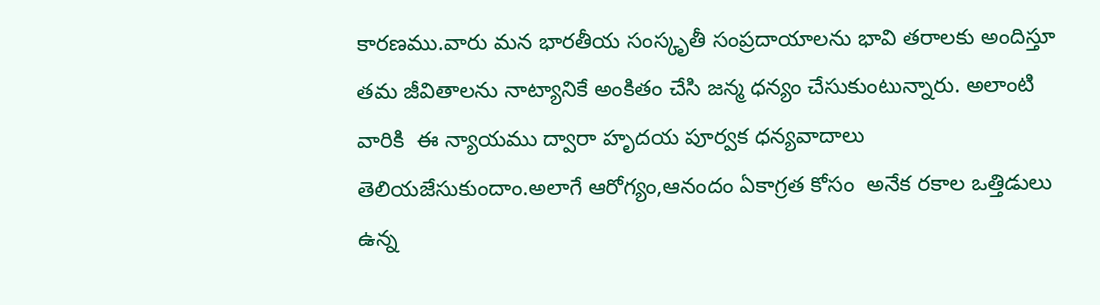కారణము.వారు మన భారతీయ సంస్కృతీ సంప్రదాయాలను భావి తరాలకు అందిస్తూ తమ జీవితాలను నాట్యానికే అంకితం చేసి జన్మ ధన్యం చేసుకుంటున్నారు. అలాంటి వారికి  ఈ న్యాయము ద్వారా హృదయ పూర్వక ధన్యవాదాలు తెలియజేసుకుందాం.అలాగే ఆరోగ్యం,ఆనందం ఏకాగ్రత కోసం  అనేక రకాల ఒత్తిడులు  ఉన్న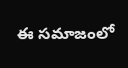ఈ సమాజంలో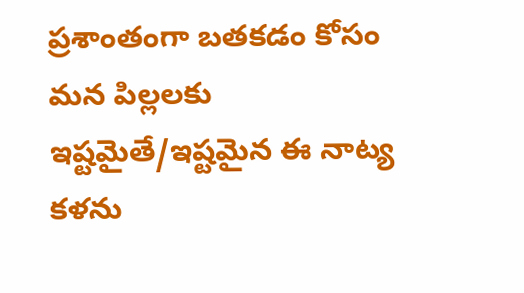ప్రశాంతంగా బతకడం కోసం మన పిల్లలకు ఇష్టమైతే/ఇష్టమైన ఈ నాట్య కళను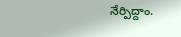నేర్పిద్దాం.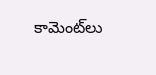కామెంట్‌లు